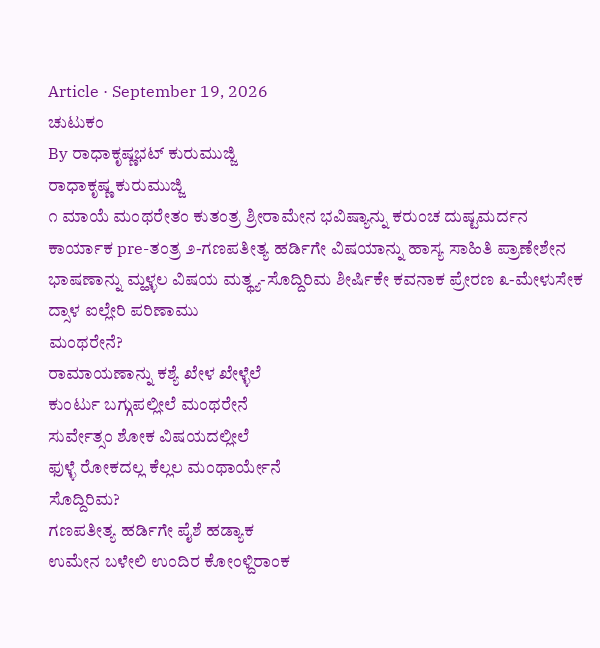Article · September 19, 2026
ಚುಟುಕಂ
By ರಾಧಾಕೃಷ್ಣಭಟ್ ಕುರುಮುಜ್ಜಿ
ರಾಧಾಕೃಷ್ಣ ಕುರುಮುಜ್ಜಿ
೧ ಮಾಯೆ ಮಂಥರೇತಂ ಕುತಂತ್ರ ಶ್ರೀರಾಮೇನ ಭವಿಷ್ಯಾನ್ನು ಕರುಂಚ ದುಷ್ಟಮರ್ದನ ಕಾರ್ಯಾಕ pre-ತಂತ್ರ ೨-ಗಣಪತೀತ್ಯ ಹರ್ಡಿಗೇ ವಿಷಯಾನ್ನು ಹಾಸ್ಯ ಸಾಹಿತಿ ಪ್ರಾಣೇಶೇನ ಭಾಷಣಾನ್ನು ಮ್ಹಳ್ಳಲ ವಿಷಯ ಮತ್ಥ್ಯ-ಸೊದ್ದಿರಿಮ ಶೀರ್ಷಿಕೇ ಕವನಾಕ ಪ್ರೇರಣ ೩-ಮೇಳುಸೇಕ ದ್ಸಾಳ ಐಲ್ಲೇರಿ ಪರಿಣಾಮು
ಮಂಥರೇನೆ?
ರಾಮಾಯಣಾನ್ನು ಕಶ್ಯೆ ಖೇಳ ಖೇಳ್ಳೆಲೆ
ಕುಂರ್ಟು ಬಗ್ಗುಪಲ್ಲೀಲೆ ಮಂಥರೇನೆ
ಸುರ್ವೇತ್ಸಂ ಶೋಕ ವಿಷಯದಲ್ಲೀಲೆ
ಫುಳ್ಳೆ ರೋಕದಲ್ಲ ಕೆಲ್ಲಲ ಮಂಥಾರ್ಯೇನೆ
ಸೊದ್ದಿರಿಮ?
ಗಣಪತೀತ್ಯ ಹರ್ಡಿಗೇ ಪೈಶೆ ಹಡ್ಯಾಕ
ಉಮೇನ ಬಳೇಲಿ ಉಂದಿರ ಕೋಂಳ್ದಿರಾಂಕ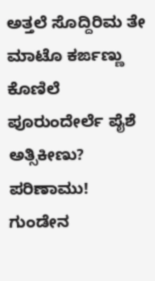ಅತ್ತಲೆ ಸೊದ್ದಿರಿಮ ತೇ ಮಾಟೊ ಕರ್ಙಣ್ಣು
ಕೊಣಿಲೆ ಪೂರುಂದೇರ್ಲೆ ಪೈಶೆ ಅತ್ಸಿಕೀಣು?
ಪರಿಣಾಮು!
ಗುಂಡೇನ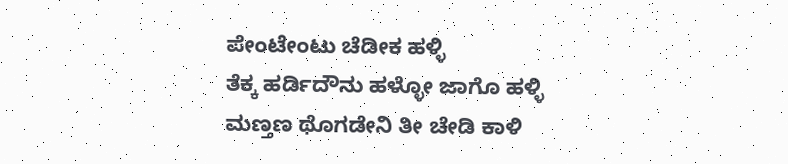ಪೇಂಟೇಂಟು ಚೆಡೀಕ ಹಳ್ಳಿ
ತೆಕ್ಕ ಹರ್ಡಿದೌನು ಹಳ್ಳೋ ಜಾಗೊ ಹಳ್ಳಿ
ಮಣ್ತಣ ಥೊಗಡೇನಿ ತೀ ಚೇಡಿ ಕಾಳಿ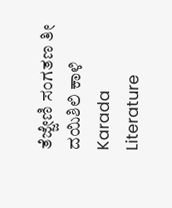ತೆಜ್ಜೇಣಿ ಸಂಗತಣ ತೀ ದಯಿಶಿಲಿ ಕಾಳಿ
Karada Literature